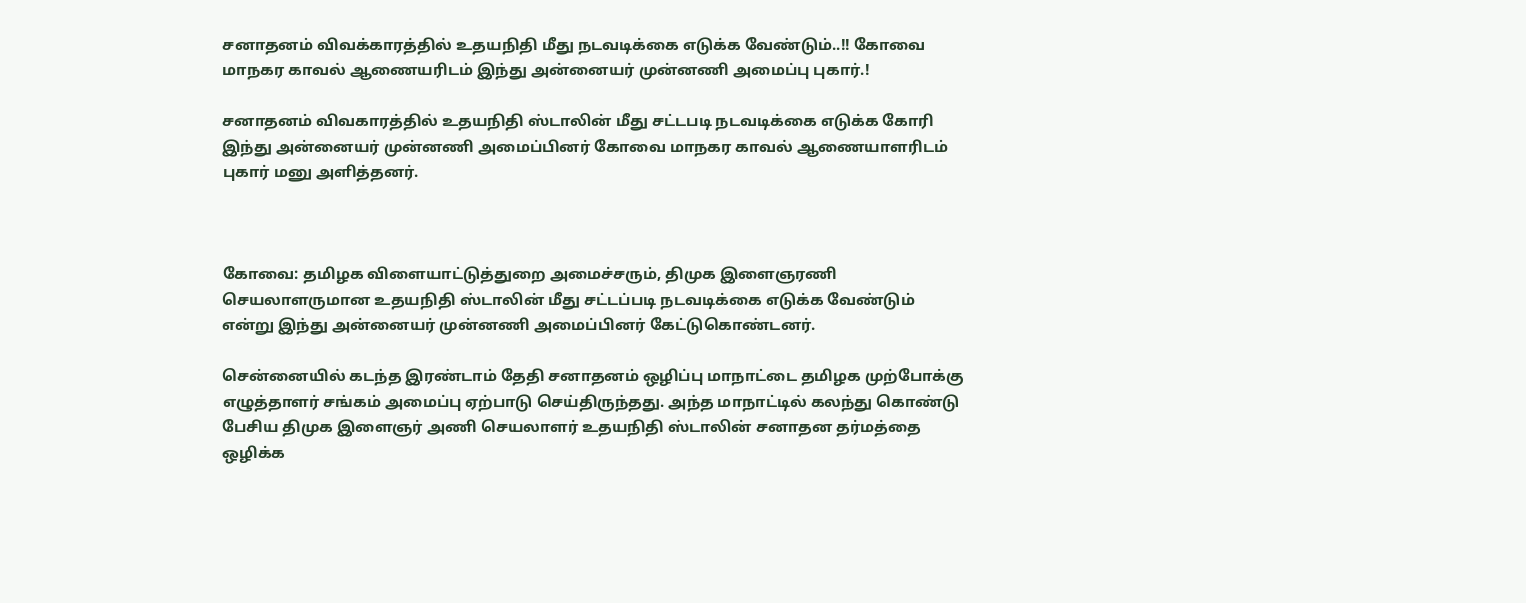சனாதனம் விவக்காரத்தில் உதயநிதி மீது நடவடிக்கை எடுக்க வேண்டும்..!! கோவை மாநகர காவல் ஆணையரிடம் இந்து அன்னையர் முன்னணி அமைப்பு புகார்.!

சனாதனம் விவகாரத்தில் உதயநிதி ஸ்டாலின் மீது சட்டபடி நடவடிக்கை எடுக்க கோரி இந்து அன்னையர் முன்னணி அமைப்பினர் கோவை மாநகர காவல் ஆணையாளரிடம் புகார் மனு அளித்தனர்.



கோவை: தமிழக விளையாட்டுத்துறை அமைச்சரும், திமுக இளைஞரணி செயலாளருமான உதயநிதி ஸ்டாலின் மீது சட்டப்படி நடவடிக்கை எடுக்க வேண்டும் என்று இந்து அன்னையர் முன்னணி அமைப்பினர் கேட்டுகொண்டனர்.

சென்னையில் கடந்த இரண்டாம் தேதி சனாதனம் ஒழிப்பு மாநாட்டை தமிழக முற்போக்கு எழுத்தாளர் சங்கம் அமைப்பு ஏற்பாடு செய்திருந்தது. அந்த மாநாட்டில் கலந்து கொண்டு பேசிய திமுக இளைஞர் அணி செயலாளர் உதயநிதி ஸ்டாலின் சனாதன தர்மத்தை ஒழிக்க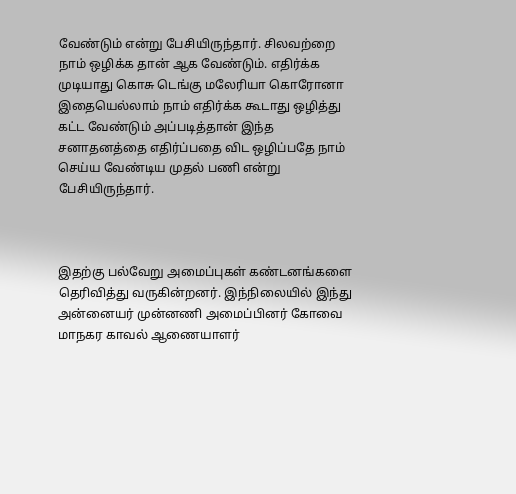வேண்டும் என்று பேசியிருந்தார். சிலவற்றை நாம் ஒழிக்க தான் ஆக வேண்டும். எதிர்க்க முடியாது கொசு டெங்கு மலேரியா கொரோனா இதையெல்லாம் நாம் எதிர்க்க கூடாது ஒழித்து கட்ட வேண்டும் அப்படித்தான் இந்த சனாதனத்தை எதிர்ப்பதை விட ஒழிப்பதே நாம் செய்ய வேண்டிய முதல் பணி என்று பேசியிருந்தார்.



இதற்கு பல்வேறு அமைப்புகள் கண்டனங்களை தெரிவித்து வருகின்றனர். இந்நிலையில் இந்து அன்னையர் முன்னணி அமைப்பினர் கோவை மாநகர காவல் ஆணையாளர்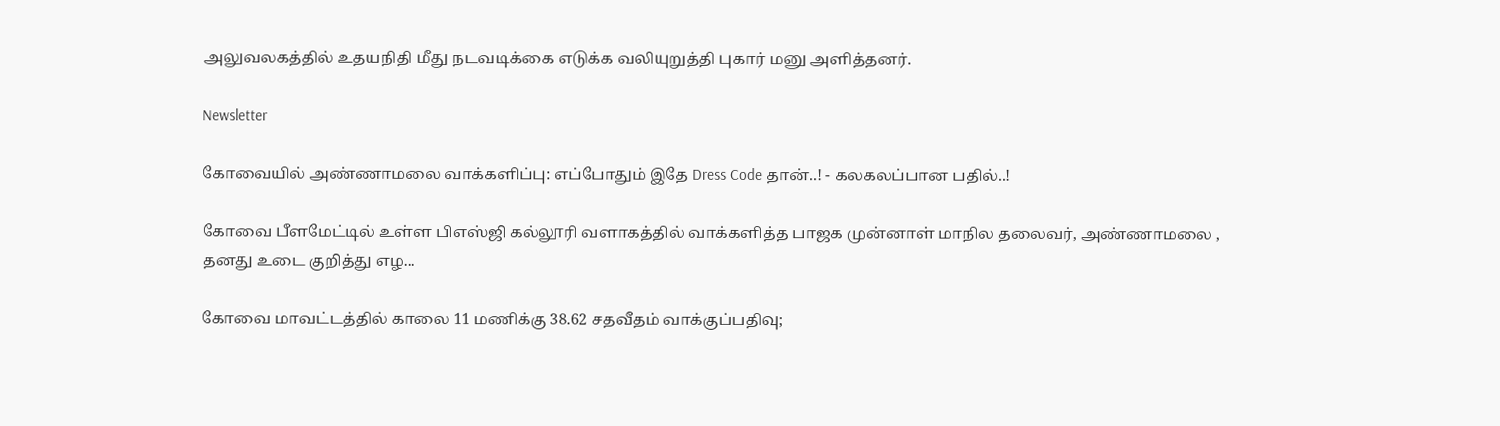அலுவலகத்தில் உதயநிதி மீது நடவடிக்கை எடுக்க வலியுறுத்தி புகார் மனு அளித்தனர்.

Newsletter

கோவையில் அண்ணாமலை வாக்களிப்பு: எப்போதும் இதே Dress Code தான்..! - கலகலப்பான பதில்..!

கோவை பீளமேட்டில் உள்ள பிஎஸ்ஜி கல்லூரி வளாகத்தில் வாக்களித்த பாஜக முன்னாள் மாநில தலைவர், அண்ணாமலை , தனது உடை குறித்து எழ...

கோவை மாவட்டத்தில் காலை 11 மணிக்கு 38.62 சதவீதம் வாக்குப்பதிவு;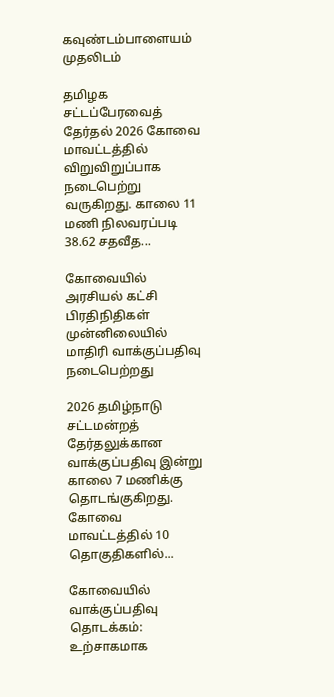கவுண்டம்பாளையம் முதலிடம்

தமிழக சட்டப்பேரவைத் தேர்தல் 2026 கோவை மாவட்டத்தில் விறுவிறுப்பாக நடைபெற்று வருகிறது. காலை 11 மணி நிலவரப்படி 38.62 சதவீத...

கோவையில் அரசியல் கட்சி பிரதிநிதிகள் முன்னிலையில் மாதிரி வாக்குப்பதிவு நடைபெற்றது

2026 தமிழ்நாடு சட்டமன்றத் தேர்தலுக்கான வாக்குப்பதிவு இன்று காலை 7 மணிக்கு தொடங்குகிறது. கோவை மாவட்டத்தில் 10 தொகுதிகளில்...

கோவையில் வாக்குப்பதிவு தொடக்கம்: உற்சாகமாக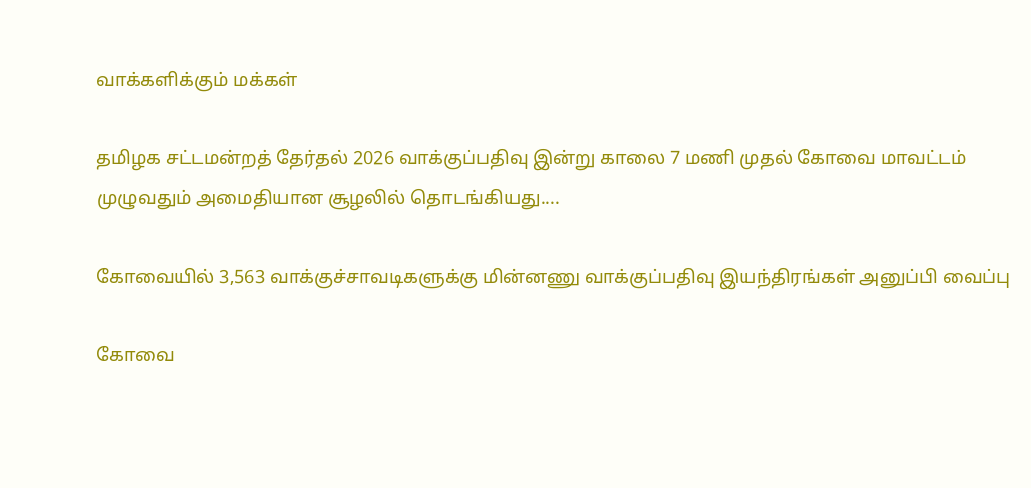வாக்களிக்கும் மக்கள்

தமிழக சட்டமன்றத் தேர்தல் 2026 வாக்குப்பதிவு இன்று காலை 7 மணி முதல் கோவை மாவட்டம் முழுவதும் அமைதியான சூழலில் தொடங்கியது....

கோவையில் 3,563 வாக்குச்சாவடிகளுக்கு மின்னணு வாக்குப்பதிவு இயந்திரங்கள் அனுப்பி வைப்பு

கோவை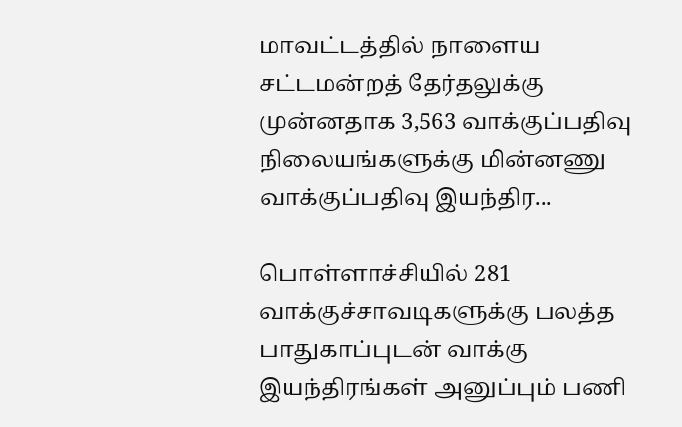மாவட்டத்தில் நாளைய சட்டமன்றத் தேர்தலுக்கு முன்னதாக 3,563 வாக்குப்பதிவு நிலையங்களுக்கு மின்னணு வாக்குப்பதிவு இயந்திர...

பொள்ளாச்சியில் 281 வாக்குச்சாவடிகளுக்கு பலத்த பாதுகாப்புடன் வாக்கு இயந்திரங்கள் அனுப்பும் பணி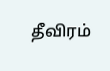தீவிரம்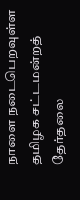நாளை நடைபெறவுள்ள தமிழக சட்டமன்றத் தேர்தலை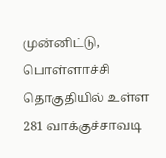முன்னிட்டு, பொள்ளாச்சி தொகுதியில் உள்ள 281 வாக்குச்சாவடி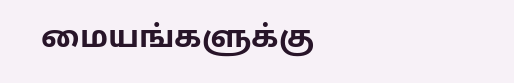மையங்களுக்கு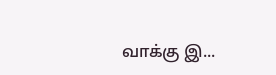வாக்கு இ...